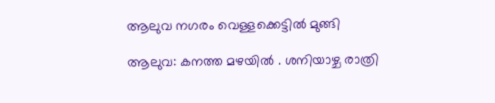ആലുവ നഗരം വെള്ളക്കെട്ടിൽ മുങ്ങി

ആലുവ: കനത്ത മഴയിൽ . ശനിയാഴ്ച രാത്രി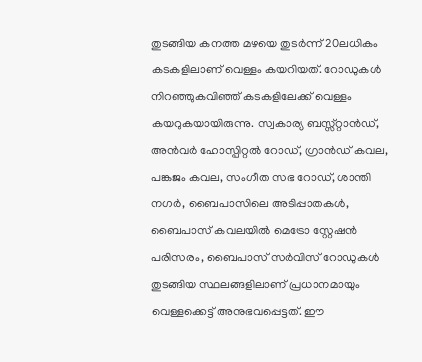തുടങ്ങിയ കനത്ത മഴയെ തുടർന്ന് 20ലധികം കടകളിലാണ് വെള്ളം കയറിയത്. റോഡുകൾ നിറഞ്ഞുകവിഞ്ഞ് കടകളിലേക്ക് വെള്ളം കയറുകയായിരുന്നു. സ്വകാര്യ ബസ്സ്റ്റാൻഡ്, അൻവർ ഹോസ്പിറ്റൽ റോഡ്, ഗ്രാൻഡ് കവല, പങ്കജം കവല, സംഗീത സഭ റോഡ്, ശാന്തി നഗർ, ബൈപാസിലെ അടിപ്പാതകൾ, ബൈപാസ് കവലയിൽ മെട്രോ സ്റ്റേഷൻ പരിസരം, ബൈപാസ് സർവിസ് റോഡുകൾ തുടങ്ങിയ സ്ഥലങ്ങളിലാണ് പ്രധാനമായും വെള്ളക്കെട്ട് അനുഭവപ്പെട്ടത്. ഈ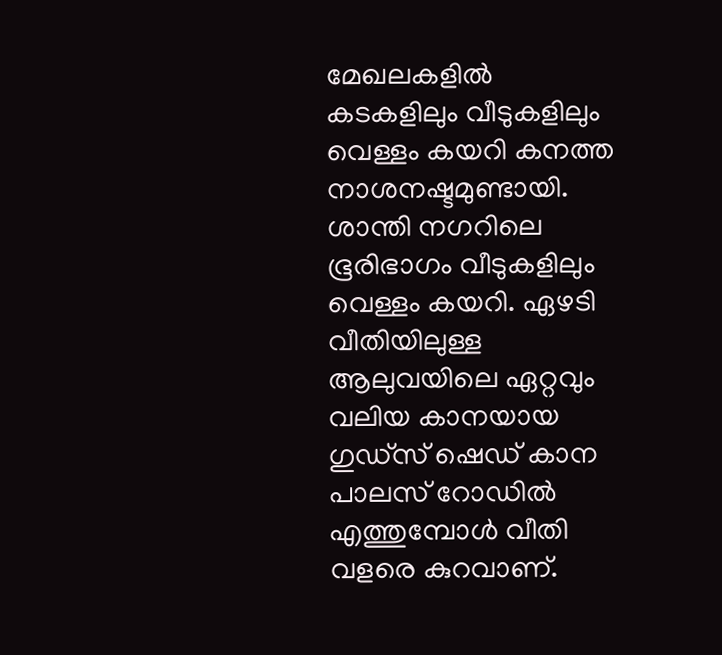മേഖലകളിൽ കടകളിലും വീടുകളിലും വെള്ളം കയറി കനത്ത നാശനഷ്ടമുണ്ടായി. ശാന്തി നഗറിലെ ഭൂരിഭാഗം വീടുകളിലും വെള്ളം കയറി. ഏഴടി വീതിയിലുള്ള ആലുവയിലെ ഏറ്റവും വലിയ കാനയായ ഗുഡ്സ് ഷെഡ് കാന പാലസ് റോഡിൽ എത്തുമ്പോൾ വീതി വളരെ കുറവാണ്.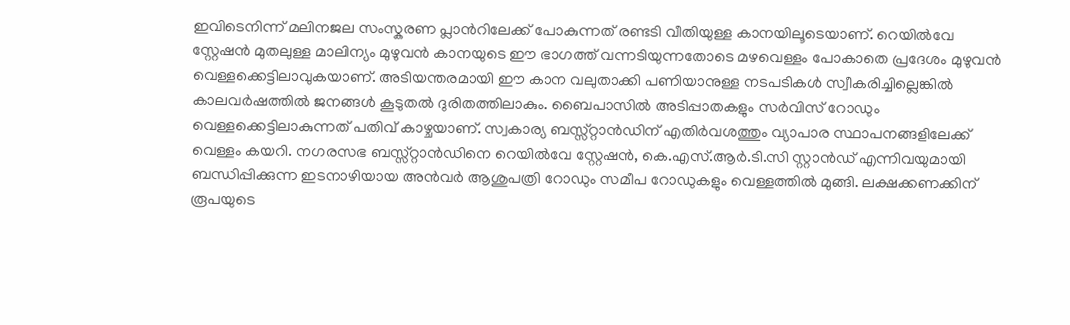ഇവിടെനിന്ന് മലിനജല സംസ്കരണ പ്ലാന്‍റിലേക്ക് പോകുന്നത് രണ്ടടി വീതിയുള്ള കാനയിലൂടെയാണ്. റെയിൽവേ സ്റ്റേഷൻ മുതലുള്ള മാലിന്യം മുഴുവൻ കാനയുടെ ഈ ഭാഗത്ത് വന്നടിയുന്നതോടെ മഴവെള്ളം പോകാതെ പ്രദേശം മുഴുവൻ വെള്ളക്കെട്ടിലാവുകയാണ്. അടിയന്തരമായി ഈ കാന വലുതാക്കി പണിയാനുള്ള നടപടികൾ സ്വീകരിച്ചില്ലെങ്കിൽ കാലവർഷത്തിൽ ജനങ്ങൾ കൂടുതൽ ദുരിതത്തിലാകും. ബൈപാസിൽ അടിപ്പാതകളും സർവിസ് റോഡും വെള്ളക്കെട്ടിലാകുന്നത് പതിവ് കാഴ്ചയാണ്. സ്വകാര്യ ബസ്സ്റ്റാൻഡിന് എതിർവശത്തും വ്യാപാര സ്ഥാപനങ്ങളിലേക്ക് വെള്ളം കയറി. നഗരസഭ ബസ്സ്റ്റാൻഡിനെ റെയിൽവേ സ്റ്റേഷൻ, കെ.എസ്.ആർ.ടി.സി സ്റ്റാൻഡ്‌ എന്നിവയുമായി ബന്ധിപ്പിക്കുന്ന ഇടനാഴിയായ അൻവർ ആശുപത്രി റോഡും സമീപ റോഡുകളും വെള്ളത്തിൽ മുങ്ങി. ലക്ഷക്കണക്കിന് രൂപയുടെ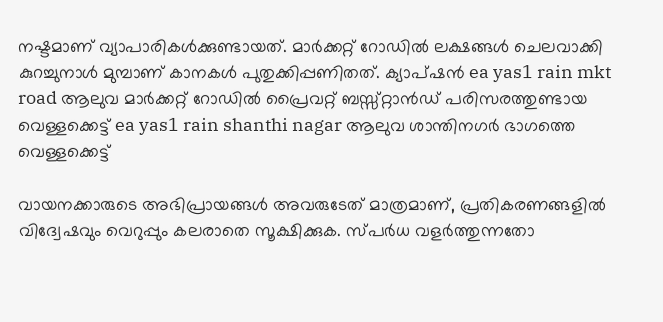നഷ്ടമാണ് വ്യാപാരികൾക്കുണ്ടായത്. മാർക്കറ്റ് റോഡിൽ ലക്ഷങ്ങൾ ചെലവാക്കി കുറച്ചുനാൾ മുമ്പാണ് കാനകൾ പുതുക്കിപ്പണിതത്. ക്യാപ്ഷൻ ea yas1 rain mkt road ആലുവ മാർക്കറ്റ് റോഡിൽ പ്രൈവറ്റ് ബസ്സ്റ്റാൻഡ് പരിസരത്തുണ്ടായ വെള്ളക്കെട്ട് ea yas1 rain shanthi nagar ആലുവ ശാന്തിനഗർ ഭാഗത്തെ വെള്ളക്കെട്ട്

വായനക്കാരുടെ അഭിപ്രായങ്ങള്‍ അവരുടേത് മാത്രമാണ്, പ്രതികരണങ്ങളിൽ വിദ്വേഷവും വെറുപ്പും കലരാതെ സൂക്ഷിക്കുക. സ്പർധ വളർത്തുന്നതോ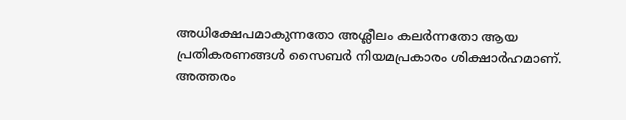അധിക്ഷേപമാകുന്നതോ അശ്ലീലം കലർന്നതോ ആയ പ്രതികരണങ്ങൾ സൈബർ നിയമപ്രകാരം ശിക്ഷാർഹമാണ്. അത്തരം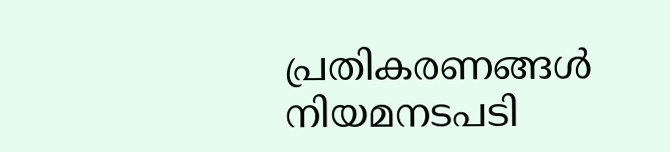പ്രതികരണങ്ങൾ നിയമനടപടി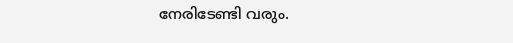നേരിടേണ്ടി വരും.